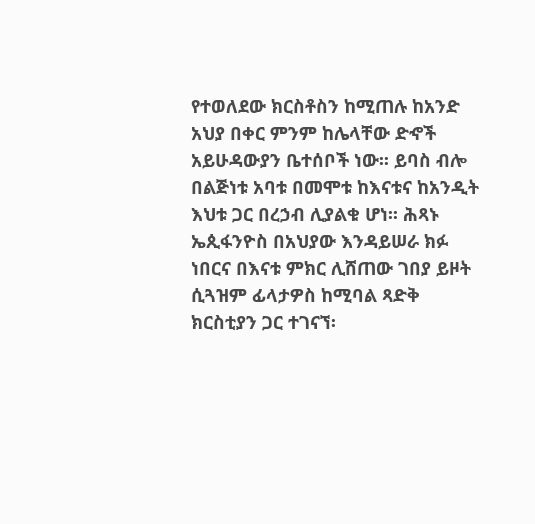የተወለደው ክርስቶስን ከሚጠሉ ከአንድ አህያ በቀር ምንም ከሌላቸው ድኆች አይሁዳውያን ቤተሰቦች ነው፡፡ ይባስ ብሎ በልጅነቱ አባቱ በመሞቱ ከእናቱና ከአንዲት እህቱ ጋር በረኃብ ሊያልቁ ሆነ፡፡ ሕጻኑ ኤጲፋንዮስ በአህያው እንዳይሠራ ክፉ ነበርና በእናቱ ምክር ሊሸጠው ገበያ ይዞት ሲጓዝም ፊላታዎስ ከሚባል ጻድቅ ክርስቲያን ጋር ተገናኘ፡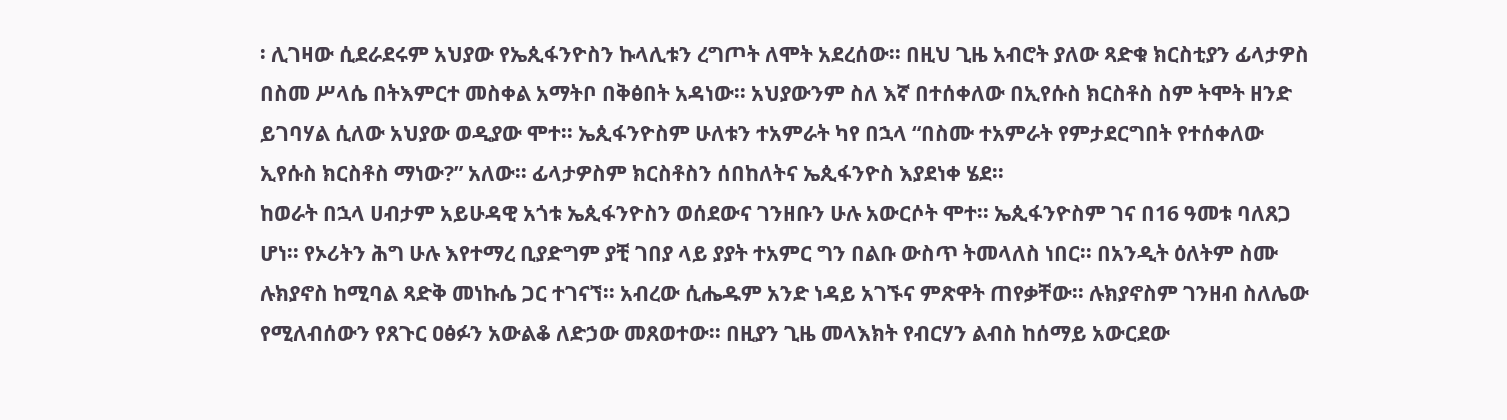፡ ሊገዛው ሲደራደሩም አህያው የኤጲፋንዮስን ኩላሊቱን ረግጦት ለሞት አደረሰው፡፡ በዚህ ጊዜ አብሮት ያለው ጻድቁ ክርስቲያን ፊላታዎስ በስመ ሥላሴ በትእምርተ መስቀል አማትቦ በቅፅበት አዳነው፡፡ አህያውንም ስለ እኛ በተሰቀለው በኢየሱስ ክርስቶስ ስም ትሞት ዘንድ ይገባሃል ሲለው አህያው ወዲያው ሞተ፡፡ ኤጲፋንዮስም ሁለቱን ተአምራት ካየ በኋላ “በስሙ ተአምራት የምታደርግበት የተሰቀለው ኢየሱስ ክርስቶስ ማነው?” አለው፡፡ ፊላታዎስም ክርስቶስን ሰበከለትና ኤጲፋንዮስ እያደነቀ ሄደ፡፡
ከወራት በኋላ ሀብታም አይሁዳዊ አጎቱ ኤጲፋንዮስን ወሰደውና ገንዘቡን ሁሉ አውርሶት ሞተ፡፡ ኤጲፋንዮስም ገና በ16 ዓመቱ ባለጸጋ ሆነ፡፡ የኦሪትን ሕግ ሁሉ እየተማረ ቢያድግም ያቺ ገበያ ላይ ያያት ተአምር ግን በልቡ ውስጥ ትመላለስ ነበር፡፡ በአንዲት ዕለትም ስሙ ሉክያኖስ ከሚባል ጻድቅ መነኩሴ ጋር ተገናኘ፡፡ አብረው ሲሔዱም አንድ ነዳይ አገኙና ምጽዋት ጠየቃቸው፡፡ ሉክያኖስም ገንዘብ ስለሌው የሚለብሰውን የጸጉር ዐፅፉን አውልቆ ለድኃው መጸወተው፡፡ በዚያን ጊዜ መላእክት የብርሃን ልብስ ከሰማይ አውርደው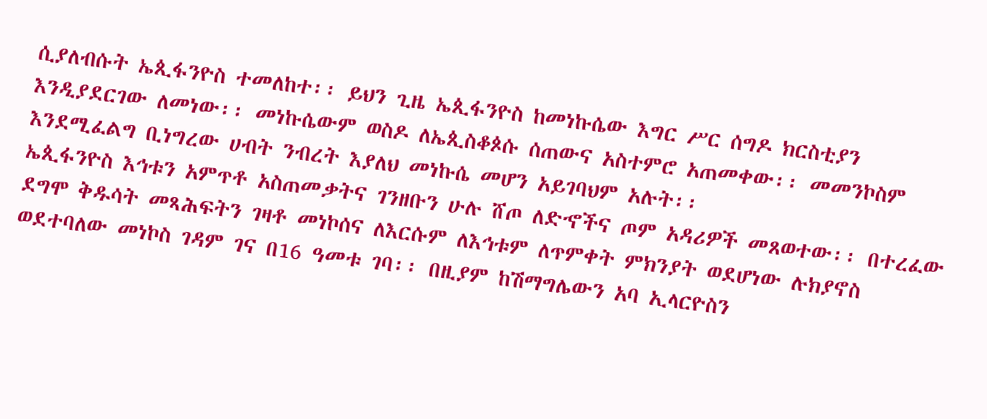ሲያለብሱት ኤጲፋንዮስ ተመለከተ፡፡ ይህን ጊዜ ኤጲፋንዮስ ከመነኩሴው እግር ሥር ሰግዶ ክርስቲያን እንዲያደርገው ለመነው፡፡ መነኩሴውም ወስዶ ለኤጲስቆጶሱ ሰጠውና አስተምሮ አጠመቀው፡፡ መመንኮስም እንደሚፈልግ ቢነግረው ሀብት ንብረት እያለህ መነኩሴ መሆን አይገባህም አሉት፡፡
ኤጲፋንዮስ እኅቱን አምጥቶ አስጠመቃትና ገንዘቡን ሁሉ ሸጦ ለድኆችና ጦም አዳሪዎች መጸወተው፡፡ በተረፈው ደግሞ ቅዱሳት መጻሕፍትን ገዛቶ መነኮሰና ለእርሱም ለእኅቱም ለጥምቀት ምክንያት ወደሆነው ሉክያኖስ ወደተባለው መነኮስ ገዳም ገና በ16 ዓመቱ ገባ፡፡ በዚያም ከሽማግሌውን አባ ኢላርዮስን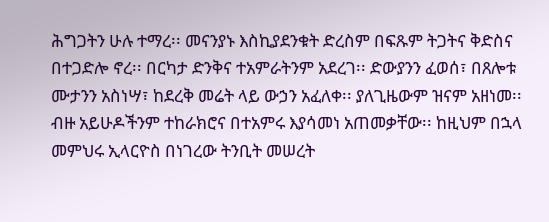ሕግጋትን ሁሉ ተማረ፡፡ መናንያኑ እስኪያደንቁት ድረስም በፍጹም ትጋትና ቅድስና በተጋድሎ ኖረ፡፡ በርካታ ድንቅና ተአምራትንም አደረገ፡፡ ድውያንን ፈወሰ፣ በጸሎቱ ሙታንን አስነሣ፣ ከደረቅ መሬት ላይ ውኃን አፈለቀ፡፡ ያለጊዜውም ዝናም አዘነመ፡፡ ብዙ አይሁዶችንም ተከራክሮና በተአምሩ እያሳመነ አጠመቃቸው፡፡ ከዚህም በኋላ መምህሩ ኢላርዮስ በነገረው ትንቢት መሠረት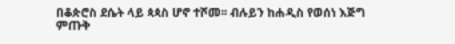በቆጵሮስ ደሴት ላይ ጳጳስ ሆኖ ተሾመ፡፡ ብሉይን ከሐዲስ የወሰነ እጅግ ምጡቅ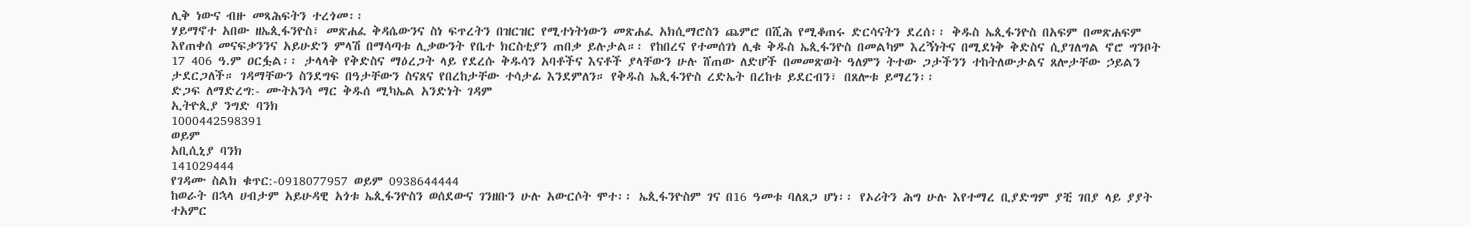ሊቅ ነውና ብዙ መጻሕፍትን ተረጎመ፡፡
ሃይማኖተ አበው ዘኤጲፋንዮስ፣ መጽሐፈ ቅዳሴውንና ስነ ፍጥረትን በዝርዝር የሚተነትነውን መጽሐፈ አክሲማሮስን ጨምሮ በሺሕ የሚቆጠሩ ድርሳናትን ደረሰ፡፡ ቅዱስ ኤጲፋንዮስ በአፍም በመጽሐፍም እየጠቀሰ መናፍቃንንና አይሁድን ምላሽ በማሳጣቱ ሊቃውንት የቤተ ክርስቲያን ጠበቃ ይሉታል።፡ የከበረና የተመሰገነ ሊቁ ቅዱስ ኤጲፋንዮስ በመልካም እረኝነትና በሚደነቅ ቅድስና ሲያገለግል ኖሮ ግንቦት 17 406 ዓ.ም ዐርፏል፡፡ ታላላቅ የቅድስና ማዕረጋት ላይ የደረሱ ቅዱሳን አባቶችና እናቶች ያላቸውን ሁሉ ሸጠው ለድሆች በመመጽወት ዓለምን ትተው ጋታችንን ተከትለውታልና ጸሎታቸው ኃይልን ታደርጋለች። ገዳማቸውን ስንደግፍ በዓታቸውን ስናጸና የበረከታቸው ተሳታፊ እንደምለን። የቅዱስ ኤጲፋንዮስ ረድኤት በረከቱ ይደርብን፣ በጸሎቱ ይማረን፡፡
ድጋፍ ለማድረግ:- ሙትአንሳ ማር ቅዱሰ ሚካኤል አንድነት ገዳም
ኢትዮጲያ ንግድ ባንክ
1000442598391
ወይም
አቢሲኒያ ባንክ
141029444
የገዳሙ ስልክ ቁጥር:-0918077957 ወይም 0938644444
ከወራት በኋላ ሀብታም አይሁዳዊ አጎቱ ኤጲፋንዮስን ወሰደውና ገንዘቡን ሁሉ አውርሶት ሞተ፡፡ ኤጲፋንዮስም ገና በ16 ዓመቱ ባለጸጋ ሆነ፡፡ የኦሪትን ሕግ ሁሉ እየተማረ ቢያድግም ያቺ ገበያ ላይ ያያት ተአምር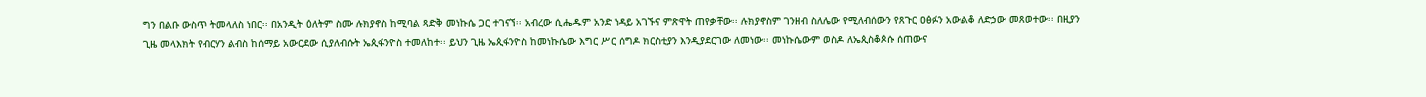ግን በልቡ ውስጥ ትመላለስ ነበር፡፡ በአንዲት ዕለትም ስሙ ሉክያኖስ ከሚባል ጻድቅ መነኩሴ ጋር ተገናኘ፡፡ አብረው ሲሔዱም አንድ ነዳይ አገኙና ምጽዋት ጠየቃቸው፡፡ ሉክያኖስም ገንዘብ ስለሌው የሚለብሰውን የጸጉር ዐፅፉን አውልቆ ለድኃው መጸወተው፡፡ በዚያን ጊዜ መላእክት የብርሃን ልብስ ከሰማይ አውርደው ሲያለብሱት ኤጲፋንዮስ ተመለከተ፡፡ ይህን ጊዜ ኤጲፋንዮስ ከመነኩሴው እግር ሥር ሰግዶ ክርስቲያን እንዲያደርገው ለመነው፡፡ መነኩሴውም ወስዶ ለኤጲስቆጶሱ ሰጠውና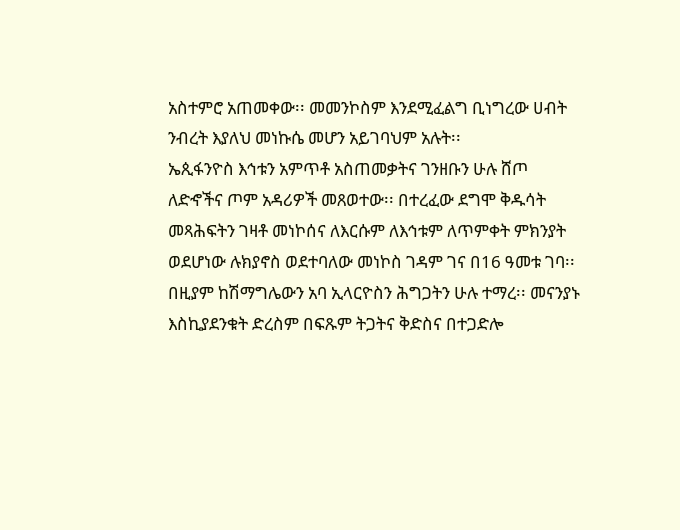አስተምሮ አጠመቀው፡፡ መመንኮስም እንደሚፈልግ ቢነግረው ሀብት ንብረት እያለህ መነኩሴ መሆን አይገባህም አሉት፡፡
ኤጲፋንዮስ እኅቱን አምጥቶ አስጠመቃትና ገንዘቡን ሁሉ ሸጦ ለድኆችና ጦም አዳሪዎች መጸወተው፡፡ በተረፈው ደግሞ ቅዱሳት መጻሕፍትን ገዛቶ መነኮሰና ለእርሱም ለእኅቱም ለጥምቀት ምክንያት ወደሆነው ሉክያኖስ ወደተባለው መነኮስ ገዳም ገና በ16 ዓመቱ ገባ፡፡ በዚያም ከሽማግሌውን አባ ኢላርዮስን ሕግጋትን ሁሉ ተማረ፡፡ መናንያኑ እስኪያደንቁት ድረስም በፍጹም ትጋትና ቅድስና በተጋድሎ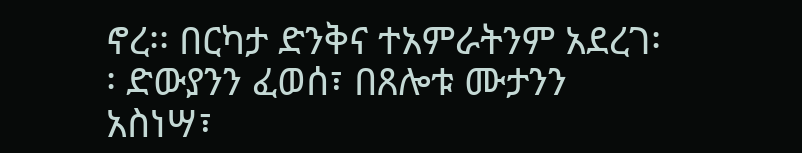ኖረ፡፡ በርካታ ድንቅና ተአምራትንም አደረገ፡፡ ድውያንን ፈወሰ፣ በጸሎቱ ሙታንን አስነሣ፣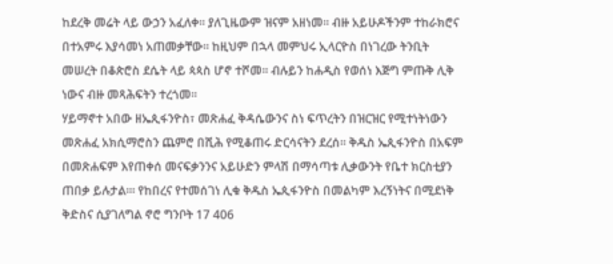ከደረቅ መሬት ላይ ውኃን አፈለቀ፡፡ ያለጊዜውም ዝናም አዘነመ፡፡ ብዙ አይሁዶችንም ተከራክሮና በተአምሩ እያሳመነ አጠመቃቸው፡፡ ከዚህም በኋላ መምህሩ ኢላርዮስ በነገረው ትንቢት መሠረት በቆጵሮስ ደሴት ላይ ጳጳስ ሆኖ ተሾመ፡፡ ብሉይን ከሐዲስ የወሰነ እጅግ ምጡቅ ሊቅ ነውና ብዙ መጻሕፍትን ተረጎመ፡፡
ሃይማኖተ አበው ዘኤጲፋንዮስ፣ መጽሐፈ ቅዳሴውንና ስነ ፍጥረትን በዝርዝር የሚተነትነውን መጽሐፈ አክሲማሮስን ጨምሮ በሺሕ የሚቆጠሩ ድርሳናትን ደረሰ፡፡ ቅዱስ ኤጲፋንዮስ በአፍም በመጽሐፍም እየጠቀሰ መናፍቃንንና አይሁድን ምላሽ በማሳጣቱ ሊቃውንት የቤተ ክርስቲያን ጠበቃ ይሉታል።፡ የከበረና የተመሰገነ ሊቁ ቅዱስ ኤጲፋንዮስ በመልካም እረኝነትና በሚደነቅ ቅድስና ሲያገለግል ኖሮ ግንቦት 17 406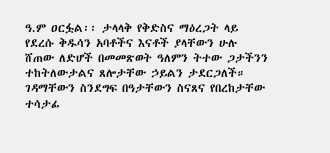ዓ.ም ዐርፏል፡፡ ታላላቅ የቅድስና ማዕረጋት ላይ የደረሱ ቅዱሳን አባቶችና እናቶች ያላቸውን ሁሉ ሸጠው ለድሆች በመመጽወት ዓለምን ትተው ጋታችንን ተከትለውታልና ጸሎታቸው ኃይልን ታደርጋለች። ገዳማቸውን ስንደግፍ በዓታቸውን ስናጸና የበረከታቸው ተሳታፊ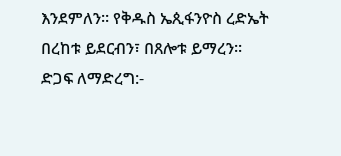እንደምለን። የቅዱስ ኤጲፋንዮስ ረድኤት በረከቱ ይደርብን፣ በጸሎቱ ይማረን፡፡
ድጋፍ ለማድረግ:-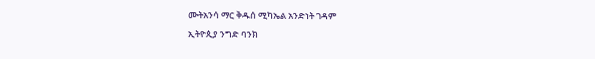ሙትአንሳ ማር ቅዱሰ ሚካኤል አንድነት ገዳም
ኢትዮጲያ ንግድ ባንክ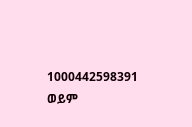1000442598391
ወይም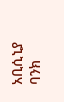አቢሲኒያ ባንክ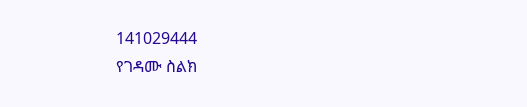141029444
የገዳሙ ስልክ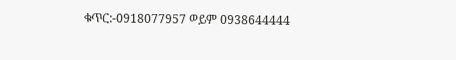ቁጥር:-0918077957 ወይም 0938644444